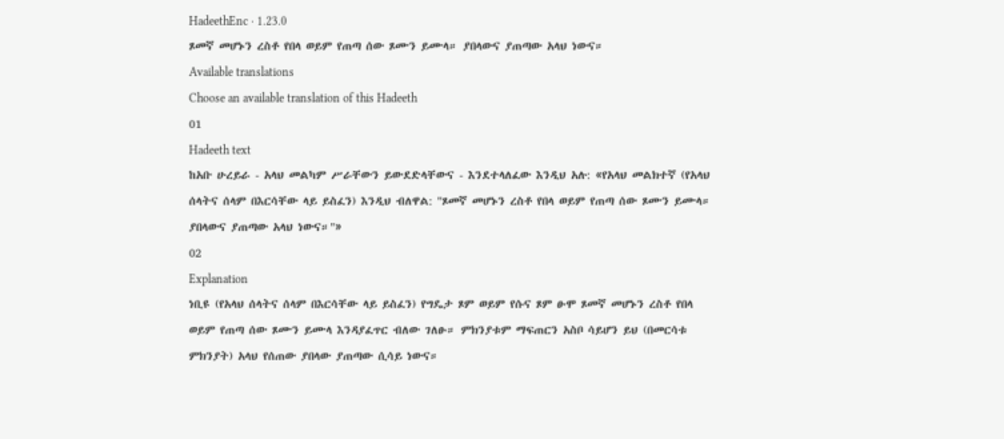HadeethEnc · 1.23.0
ጾመኛ መሆኑን ረስቶ የበላ ወይም የጠጣ ሰው ጾሙን ይሙላ። ያበላውና ያጠጣው አላህ ነውና።
Available translations
Choose an available translation of this Hadeeth
01
Hadeeth text
ከአቡ ሁረይራ - አላህ መልካም ሥራቸውን ይውደድላቸውና - እንደተላለፈው እንዲህ አሉ: «የአላህ መልክተኛ (የአላህ ሰላትና ሰላም በእርሳቸው ላይ ይስፈን) እንዲህ ብለዋል: "ጾመኛ መሆኑን ረስቶ የበላ ወይም የጠጣ ሰው ጾሙን ይሙላ። ያበላውና ያጠጣው አላህ ነውና።"»
02
Explanation
ነቢዩ (የአላህ ሰላትና ሰላም በእርሳቸው ላይ ይስፈን) የግዴታ ጾም ወይም የሱና ጾም ፁሞ ጾመኛ መሆኑን ረስቶ የበላ ወይም የጠጣ ሰው ጾሙን ይሙላ እንዳያፈጥር ብለው ገለፁ። ምክንያቱም ማፍጠርን አስቦ ሳይሆን ይህ (በመርሳቱ ምክንያት) አላህ የሰጠው ያበላው ያጠጣው ሲሳይ ነውና።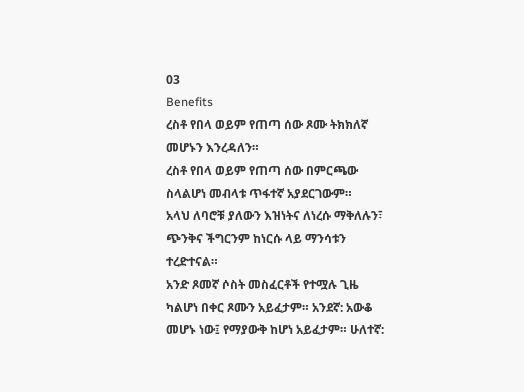03
Benefits
ረስቶ የበላ ወይም የጠጣ ሰው ጾሙ ትክክለኛ መሆኑን እንረዳለን።
ረስቶ የበላ ወይም የጠጣ ሰው በምርጫው ስላልሆነ መብላቱ ጥፋተኛ አያደርገውም።
አላህ ለባሮቹ ያለውን እዝነትና ለነረሱ ማቅለሉን፣ ጭንቅና ችግርንም ከነርሱ ላይ ማንሳቱን ተረድተናል።
አንድ ጾመኛ ሶስት መስፈርቶች የተሟሉ ጊዜ ካልሆነ በቀር ጾሙን አይፈታም። አንደኛ: አውቆ መሆኑ ነው፤ የማያውቅ ከሆነ አይፈታም። ሁለተኛ: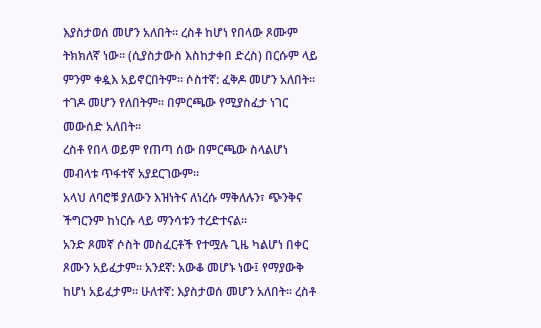እያስታወሰ መሆን አለበት። ረስቶ ከሆነ የበላው ጾሙም ትክክለኛ ነው። (ሲያስታውስ እስከታቀበ ድረስ) በርሱም ላይ ምንም ቀዿእ አይኖርበትም። ሶስተኛ: ፈቅዶ መሆን አለበት። ተገዶ መሆን የለበትም። በምርጫው የሚያስፈታ ነገር መውሰድ አለበት።
ረስቶ የበላ ወይም የጠጣ ሰው በምርጫው ስላልሆነ መብላቱ ጥፋተኛ አያደርገውም።
አላህ ለባሮቹ ያለውን እዝነትና ለነረሱ ማቅለሉን፣ ጭንቅና ችግርንም ከነርሱ ላይ ማንሳቱን ተረድተናል።
አንድ ጾመኛ ሶስት መስፈርቶች የተሟሉ ጊዜ ካልሆነ በቀር ጾሙን አይፈታም። አንደኛ: አውቆ መሆኑ ነው፤ የማያውቅ ከሆነ አይፈታም። ሁለተኛ: እያስታወሰ መሆን አለበት። ረስቶ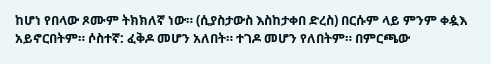ከሆነ የበላው ጾሙም ትክክለኛ ነው። (ሲያስታውስ እስከታቀበ ድረስ) በርሱም ላይ ምንም ቀዿእ አይኖርበትም። ሶስተኛ: ፈቅዶ መሆን አለበት። ተገዶ መሆን የለበትም። በምርጫው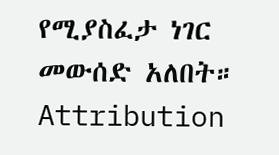የሚያስፈታ ነገር መውሰድ አለበት።
Attribution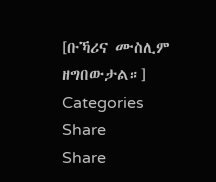[ቡኻሪና ሙስሊም ዘግበውታል።]
Categories
Share
Share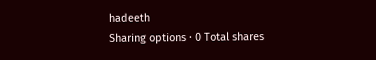hadeeth
Sharing options · 0 Total shares